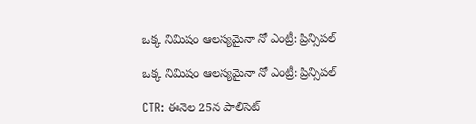ఒక్క నిమిషం ఆలస్యమైనా నో ఎంట్రీ: ప్రిన్సిపల్

ఒక్క నిమిషం ఆలస్యమైనా నో ఎంట్రీ: ప్రిన్సిపల్

CTR: ఈనెల 25న పాలిసెట్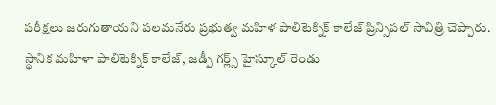పరీక్షలు జరుగుతాయని పలమనేరు ప్రభుత్వ మహిళ పాలిటెక్నిక్ కాలేజ్ ప్రిన్సిపల్ సావిత్రి చెప్పారు. స్థానిక మహిళా పాలిటెక్నిక్ కాలేజ్, జడ్పీ గర్ల్స్ హైస్కూల్ రెండు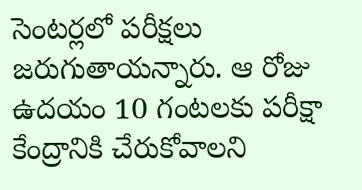సెంటర్లలో పరీక్షలు జరుగుతాయన్నారు. ఆ రోజు ఉదయం 10 గంటలకు పరీక్షా కేంద్రానికి చేరుకోవాలని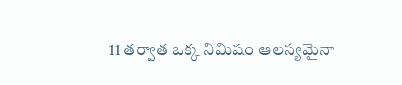11 తర్వాత ఒక్క నిమిషం ఆలస్యమైనా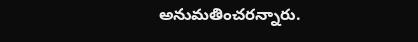అనుమతించరన్నారు.